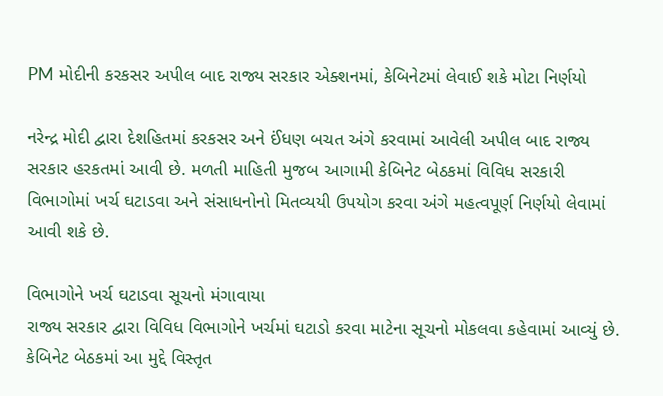PM મોદીની કરકસર અપીલ બાદ રાજ્ય સરકાર એક્શનમાં, કેબિનેટમાં લેવાઈ શકે મોટા નિર્ણયો

નરેન્દ્ર મોદી દ્વારા દેશહિતમાં કરકસર અને ઈંધણ બચત અંગે કરવામાં આવેલી અપીલ બાદ રાજ્ય સરકાર હરકતમાં આવી છે. મળતી માહિતી મુજબ આગામી કેબિનેટ બેઠકમાં વિવિધ સરકારી વિભાગોમાં ખર્ચ ઘટાડવા અને સંસાધનોનો મિતવ્યયી ઉપયોગ કરવા અંગે મહત્વપૂર્ણ નિર્ણયો લેવામાં આવી શકે છે.

વિભાગોને ખર્ચ ઘટાડવા સૂચનો મંગાવાયા
રાજ્ય સરકાર દ્વારા વિવિધ વિભાગોને ખર્ચમાં ઘટાડો કરવા માટેના સૂચનો મોકલવા કહેવામાં આવ્યું છે. કેબિનેટ બેઠકમાં આ મુદ્દે વિસ્તૃત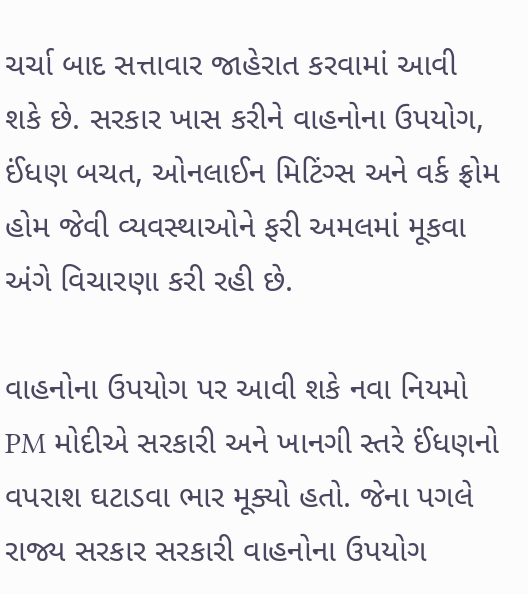ચર્ચા બાદ સત્તાવાર જાહેરાત કરવામાં આવી શકે છે. સરકાર ખાસ કરીને વાહનોના ઉપયોગ, ઈંધણ બચત, ઓનલાઈન મિટિંગ્સ અને વર્ક ફ્રોમ હોમ જેવી વ્યવસ્થાઓને ફરી અમલમાં મૂકવા અંગે વિચારણા કરી રહી છે.

વાહનોના ઉપયોગ પર આવી શકે નવા નિયમો
PM મોદીએ સરકારી અને ખાનગી સ્તરે ઈંધણનો વપરાશ ઘટાડવા ભાર મૂક્યો હતો. જેના પગલે રાજ્ય સરકાર સરકારી વાહનોના ઉપયોગ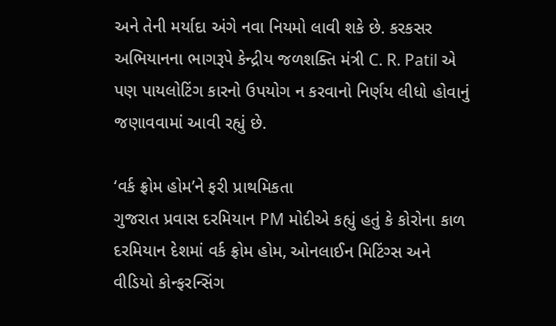અને તેની મર્યાદા અંગે નવા નિયમો લાવી શકે છે. કરકસર અભિયાનના ભાગરૂપે કેન્દ્રીય જળશક્તિ મંત્રી C. R. Patil એ પણ પાયલોટિંગ કારનો ઉપયોગ ન કરવાનો નિર્ણય લીધો હોવાનું જણાવવામાં આવી રહ્યું છે.

‘વર્ક ફ્રોમ હોમ’ને ફરી પ્રાથમિકતા
ગુજરાત પ્રવાસ દરમિયાન PM મોદીએ કહ્યું હતું કે કોરોના કાળ દરમિયાન દેશમાં વર્ક ફ્રોમ હોમ, ઓનલાઈન મિટિંગ્સ અને વીડિયો કોન્ફરન્સિંગ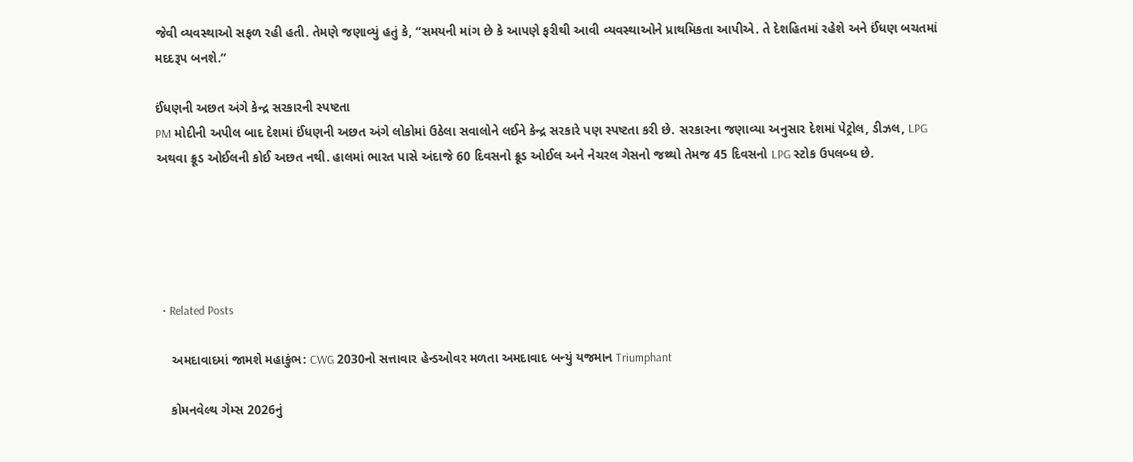જેવી વ્યવસ્થાઓ સફળ રહી હતી. તેમણે જણાવ્યું હતું કે, “સમયની માંગ છે કે આપણે ફરીથી આવી વ્યવસ્થાઓને પ્રાથમિકતા આપીએ. તે દેશહિતમાં રહેશે અને ઈંધણ બચતમાં મદદરૂપ બનશે.”

ઈંધણની અછત અંગે કેન્દ્ર સરકારની સ્પષ્ટતા
PM મોદીની અપીલ બાદ દેશમાં ઈંધણની અછત અંગે લોકોમાં ઉઠેલા સવાલોને લઈને કેન્દ્ર સરકારે પણ સ્પષ્ટતા કરી છે. સરકારના જણાવ્યા અનુસાર દેશમાં પેટ્રોલ, ડીઝલ, LPG અથવા ક્રૂડ ઓઈલની કોઈ અછત નથી. હાલમાં ભારત પાસે અંદાજે 60 દિવસનો ક્રૂડ ઓઈલ અને નેચરલ ગેસનો જથ્થો તેમજ 45 દિવસનો LPG સ્ટોક ઉપલબ્ધ છે.





  • Related Posts

    અમદાવાદમાં જામશે મહાકુંભ: CWG 2030નો સત્તાવાર હેન્ડઓવર મળતા અમદાવાદ બન્યું યજમાન Triumphant

    કોમનવેલ્થ ગેમ્સ 2026નું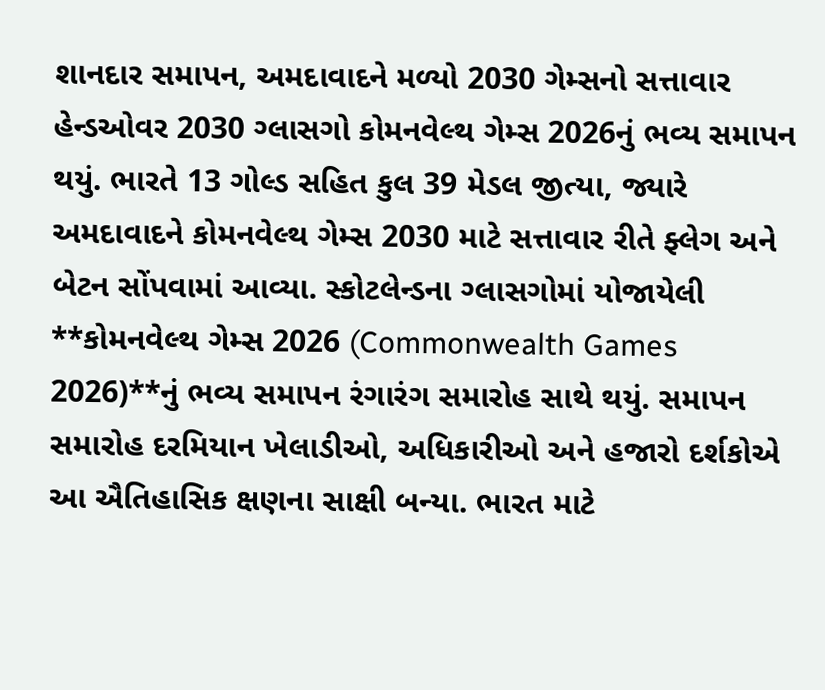શાનદાર સમાપન, અમદાવાદને મળ્યો 2030 ગેમ્સનો સત્તાવાર હેન્ડઓવર 2030 ગ્લાસગો કોમનવેલ્થ ગેમ્સ 2026નું ભવ્ય સમાપન થયું. ભારતે 13 ગોલ્ડ સહિત કુલ 39 મેડલ જીત્યા, જ્યારે અમદાવાદને કોમનવેલ્થ ગેમ્સ 2030 માટે સત્તાવાર રીતે ફ્લેગ અને બેટન સોંપવામાં આવ્યા. સ્કોટલેન્ડના ગ્લાસગોમાં યોજાયેલી **કોમનવેલ્થ ગેમ્સ 2026 (Commonwealth Games 2026)**નું ભવ્ય સમાપન રંગારંગ સમારોહ સાથે થયું. સમાપન સમારોહ દરમિયાન ખેલાડીઓ, અધિકારીઓ અને હજારો દર્શકોએ આ ઐતિહાસિક ક્ષણના સાક્ષી બન્યા. ભારત માટે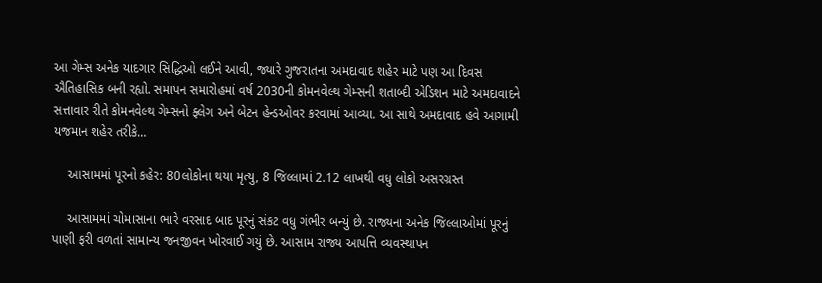આ ગેમ્સ અનેક યાદગાર સિદ્ધિઓ લઈને આવી, જ્યારે ગુજરાતના અમદાવાદ શહેર માટે પણ આ દિવસ ઐતિહાસિક બની રહ્યો. સમાપન સમારોહમાં વર્ષ 2030ની કોમનવેલ્થ ગેમ્સની શતાબ્દી એડિશન માટે અમદાવાદને સત્તાવાર રીતે કોમનવેલ્થ ગેમ્સનો ફ્લેગ અને બેટન હેન્ડઓવર કરવામાં આવ્યા. આ સાથે અમદાવાદ હવે આગામી યજમાન શહેર તરીકે…

    આસામમાં પૂરનો કહેર: 80લોકોના થયા મૃત્યુ, 8 જિલ્લામાં 2.12 લાખથી વધુ લોકો અસરગ્રસ્ત

    આસામમાં ચોમાસાના ભારે વરસાદ બાદ પૂરનું સંકટ વધુ ગંભીર બન્યું છે. રાજ્યના અનેક જિલ્લાઓમાં પૂરનું પાણી ફરી વળતાં સામાન્ય જનજીવન ખોરવાઈ ગયું છે. આસામ રાજ્ય આપત્તિ વ્યવસ્થાપન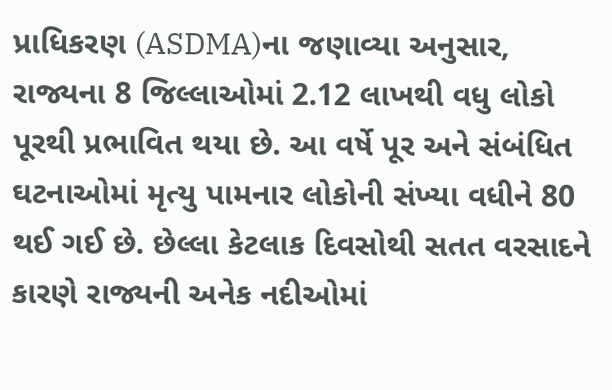પ્રાધિકરણ (ASDMA)ના જણાવ્યા અનુસાર, રાજ્યના 8 જિલ્લાઓમાં 2.12 લાખથી વધુ લોકો પૂરથી પ્રભાવિત થયા છે. આ વર્ષે પૂર અને સંબંધિત ઘટનાઓમાં મૃત્યુ પામનાર લોકોની સંખ્યા વધીને 80 થઈ ગઈ છે. છેલ્લા કેટલાક દિવસોથી સતત વરસાદને કારણે રાજ્યની અનેક નદીઓમાં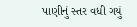પાણીનું સ્તર વધી ગયું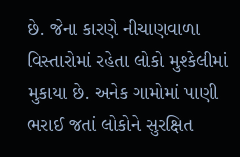છે. જેના કારણે નીચાણવાળા વિસ્તારોમાં રહેતા લોકો મુશ્કેલીમાં મુકાયા છે. અનેક ગામોમાં પાણી ભરાઈ જતાં લોકોને સુરક્ષિત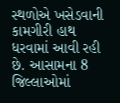સ્થળોએ ખસેડવાની કામગીરી હાથ ધરવામાં આવી રહી છે. આસામના 8 જિલ્લાઓમાં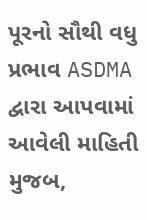પૂરનો સૌથી વધુ પ્રભાવ ASDMA દ્વારા આપવામાં આવેલી માહિતી મુજબ,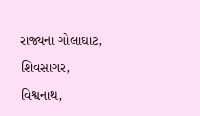રાજ્યના ગોલાઘાટ, શિવસાગર, વિશ્વનાથ,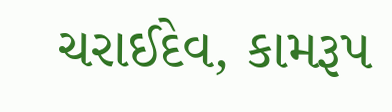ચરાઈદેવ, કામરૂપ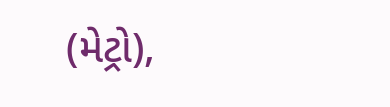(મેટ્રો),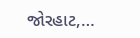જોરહાટ,…